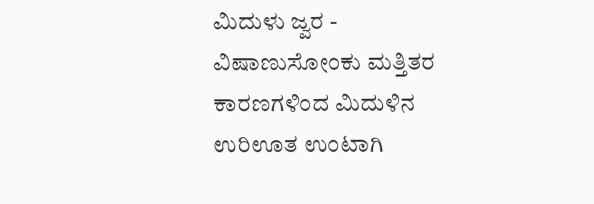ಮಿದುಳು ಜ್ವರ -
ವಿಷಾಣುಸೋಂಕು ಮತ್ತಿತರ ಕಾರಣಗಳಿಂದ ಮಿದುಳಿನ ಉರಿಊತ ಉಂಟಾಗಿ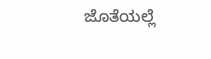ಜೊತೆಯಲ್ಲೆ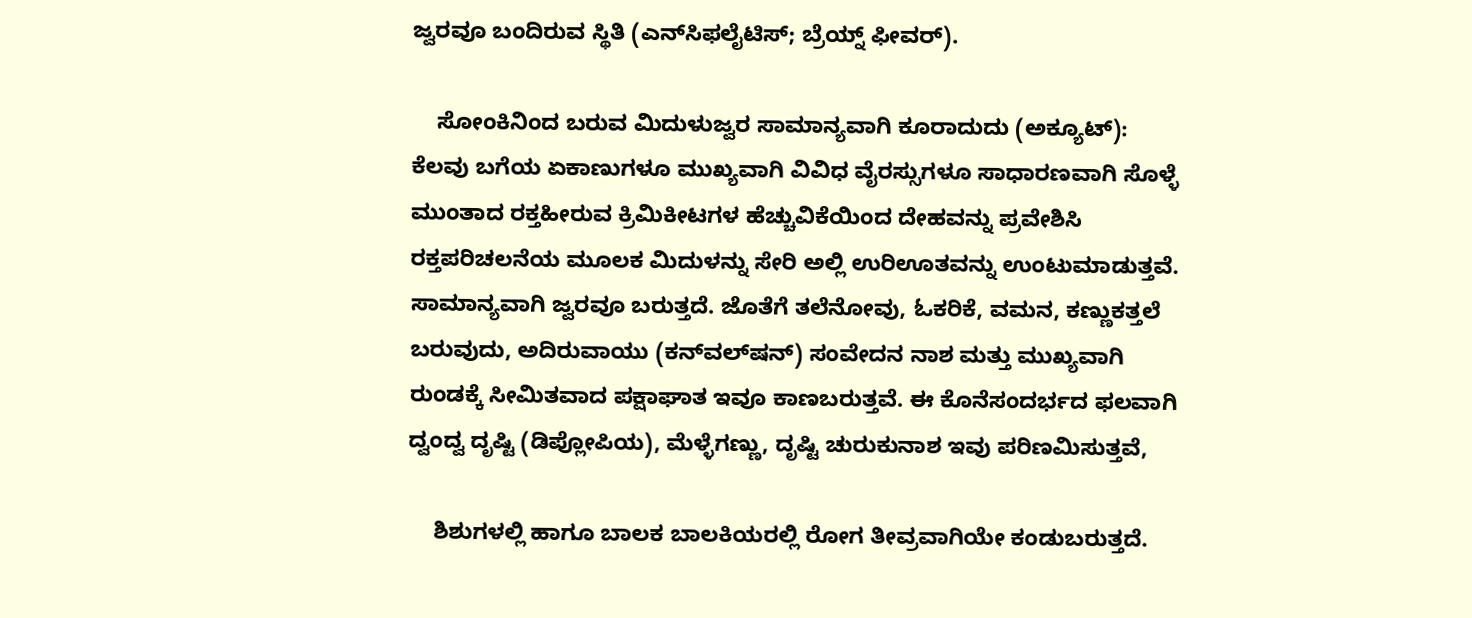ಜ್ವರವೂ ಬಂದಿರುವ ಸ್ಥಿತಿ (ಎನ್‍ಸಿಫಲೈಟಿಸ್; ಬ್ರೆಯ್ನ್ ಫೀವರ್).

    ಸೋಂಕಿನಿಂದ ಬರುವ ಮಿದುಳುಜ್ವರ ಸಾಮಾನ್ಯವಾಗಿ ಕೂರಾದುದು (ಅಕ್ಯೂಟ್): ಕೆಲವು ಬಗೆಯ ಏಕಾಣುಗಳೂ ಮುಖ್ಯವಾಗಿ ವಿವಿಧ ವೈರಸ್ಸುಗಳೂ ಸಾಧಾರಣವಾಗಿ ಸೊಳ್ಳೆ ಮುಂತಾದ ರಕ್ತಹೀರುವ ಕ್ರಿಮಿಕೀಟಗಳ ಹೆಚ್ಚುವಿಕೆಯಿಂದ ದೇಹವನ್ನು ಪ್ರವೇಶಿಸಿ ರಕ್ತಪರಿಚಲನೆಯ ಮೂಲಕ ಮಿದುಳನ್ನು ಸೇರಿ ಅಲ್ಲಿ ಉರಿಊತವನ್ನು ಉಂಟುಮಾಡುತ್ತವೆ. ಸಾಮಾನ್ಯವಾಗಿ ಜ್ವರವೂ ಬರುತ್ತದೆ. ಜೊತೆಗೆ ತಲೆನೋವು, ಓಕರಿಕೆ, ವಮನ, ಕಣ್ಣುಕತ್ತಲೆ ಬರುವುದು, ಅದಿರುವಾಯು (ಕನ್‍ವಲ್‍ಷನ್) ಸಂವೇದನ ನಾಶ ಮತ್ತು ಮುಖ್ಯವಾಗಿ ರುಂಡಕ್ಕೆ ಸೀಮಿತವಾದ ಪಕ್ಷಾಘಾತ ಇವೂ ಕಾಣಬರುತ್ತವೆ. ಈ ಕೊನೆಸಂದರ್ಭದ ಫಲವಾಗಿ ದ್ವಂದ್ವ ದೃಷ್ಟಿ (ಡಿಪ್ಲೋಪಿಯ), ಮೆಳ್ಳೆಗಣ್ಣು, ದೃಷ್ಟಿ ಚುರುಕುನಾಶ ಇವು ಪರಿಣಮಿಸುತ್ತವೆ,

    ಶಿಶುಗಳಲ್ಲಿ ಹಾಗೂ ಬಾಲಕ ಬಾಲಕಿಯರಲ್ಲಿ ರೋಗ ತೀವ್ರವಾಗಿಯೇ ಕಂಡುಬರುತ್ತದೆ.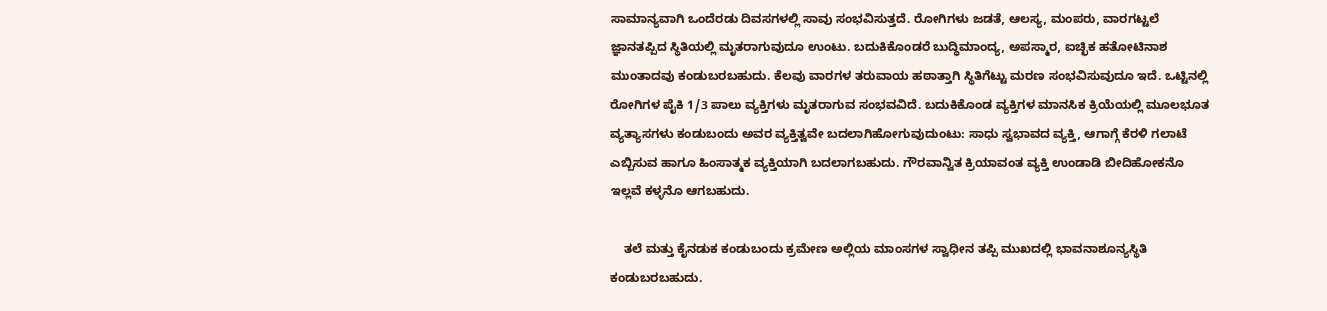ಸಾಮಾನ್ಯವಾಗಿ ಒಂದೆರಡು ದಿವಸಗಳಲ್ಲಿ ಸಾವು ಸಂಭವಿಸುತ್ತದೆ. ರೋಗಿಗಳು ಜಡತೆ, ಆಲಸ್ಯ, ಮಂಪರು, ವಾರಗಟ್ಟಲೆ ಜ್ಞಾನತಪ್ಪಿದ ಸ್ಥಿತಿಯಲ್ಲಿ ಮೃತರಾಗುವುದೂ ಉಂಟು. ಬದುಕಿಕೊಂಡರೆ ಬುದ್ಧಿಮಾಂದ್ಯ, ಅಪಸ್ಮಾರ, ಐಚ್ಛಿಕ ಹತೋಟಿನಾಶ ಮುಂತಾದವು ಕಂಡುಬರಬಹುದು. ಕೆಲವು ವಾರಗಳ ತರುವಾಯ ಹಠಾತ್ತಾಗಿ ಸ್ಥಿತಿಗೆಟ್ಟು ಮರಣ ಸಂಭವಿಸುವುದೂ ಇದೆ. ಒಟ್ಟಿನಲ್ಲಿ ರೋಗಿಗಳ ಪೈಕಿ 1/3 ಪಾಲು ವ್ಯಕ್ತಿಗಳು ಮೃತರಾಗುವ ಸಂಭವವಿದೆ. ಬದುಕಿಕೊಂಡ ವ್ಯಕ್ತಿಗಳ ಮಾನಸಿಕ ಕ್ರಿಯೆಯಲ್ಲಿ ಮೂಲಭೂತ ವ್ಯತ್ಯಾಸಗಳು ಕಂಡುಬಂದು ಅವರ ವ್ಯಕ್ತಿತ್ವವೇ ಬದಲಾಗಿಹೋಗುವುದುಂಟು: ಸಾಧು ಸ್ವಭಾವದ ವ್ಯಕ್ತಿ, ಆಗಾಗ್ಗೆ ಕೆರಳಿ ಗಲಾಟೆ ಎಬ್ಬಿಸುವ ಹಾಗೂ ಹಿಂಸಾತ್ಮಕ ವ್ಯಕ್ತಿಯಾಗಿ ಬದಲಾಗಬಹುದು. ಗೌರವಾನ್ವಿತ ಕ್ರಿಯಾವಂತ ವ್ಯಕ್ತಿ ಉಂಡಾಡಿ ಬೀದಿಹೋಕನೊ ಇಲ್ಲವೆ ಕಳ್ಳನೊ ಆಗಬಹುದು.

    ತಲೆ ಮತ್ತು ಕೈನಡುಕ ಕಂಡುಬಂದು ಕ್ರಮೇಣ ಅಲ್ಲಿಯ ಮಾಂಸಗಳ ಸ್ವಾಧೀನ ತಪ್ಪಿ ಮುಖದಲ್ಲಿ ಭಾವನಾಶೂನ್ಯಸ್ಥಿತಿ ಕಂಡುಬರಬಹುದು.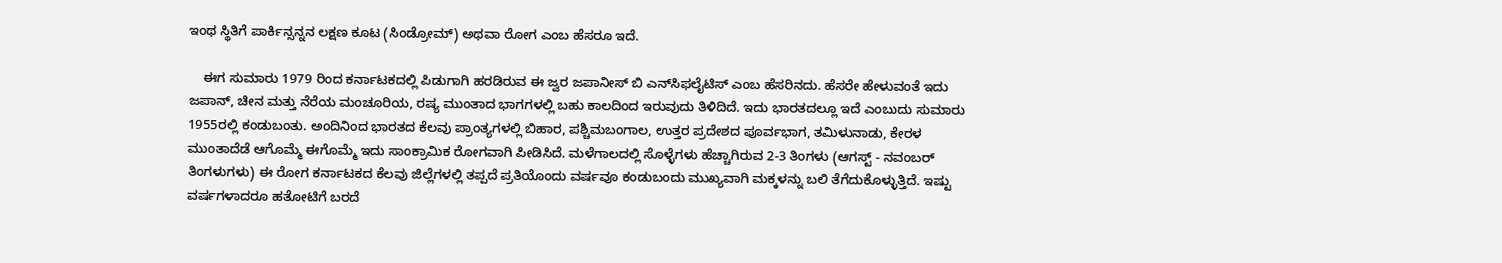ಇಂಥ ಸ್ಥಿತಿಗೆ ಪಾರ್ಕಿನ್ಸನ್ನನ ಲಕ್ಷಣ ಕೂಟ (ಸಿಂಡ್ರೋಮ್) ಅಥವಾ ರೋಗ ಎಂಬ ಹೆಸರೂ ಇದೆ.

    ಈಗ ಸುಮಾರು 1979 ರಿಂದ ಕರ್ನಾಟಕದಲ್ಲಿ ಪಿಡುಗಾಗಿ ಹರಡಿರುವ ಈ ಜ್ವರ ಜಪಾನೀಸ್ ಬಿ ಎನ್‍ಸಿಫಲೈಟಿಸ್ ಎಂಬ ಹೆಸರಿನದು. ಹೆಸರೇ ಹೇಳುವಂತೆ ಇದು ಜಪಾನ್, ಚೀನ ಮತ್ತು ನೆರೆಯ ಮಂಚೂರಿಯ, ರಷ್ಯ ಮುಂತಾದ ಭಾಗಗಳಲ್ಲಿ ಬಹು ಕಾಲದಿಂದ ಇರುವುದು ತಿಳಿದಿದೆ. ಇದು ಭಾರತದಲ್ಲೂ ಇದೆ ಎಂಬುದು ಸುಮಾರು 1955ರಲ್ಲಿ ಕಂಡುಬಂತು. ಅಂದಿನಿಂದ ಭಾರತದ ಕೆಲವು ಪ್ರಾಂತ್ಯಗಳಲ್ಲಿ ಬಿಹಾರ, ಪಶ್ಚಿಮಬಂಗಾಲ, ಉತ್ತರ ಪ್ರದೇಶದ ಪೂರ್ವಭಾಗ, ತಮಿಳುನಾಡು, ಕೇರಳ ಮುಂತಾದೆಡೆ ಆಗೊಮ್ಮೆ ಈಗೊಮ್ಮೆ ಇದು ಸಾಂಕ್ರಾಮಿಕ ರೋಗವಾಗಿ ಪೀಡಿಸಿದೆ. ಮಳೆಗಾಲದಲ್ಲಿ ಸೊಳ್ಳೆಗಳು ಹೆಚ್ಚಾಗಿರುವ 2-3 ತಿಂಗಳು (ಆಗಸ್ಟ್ - ನವಂಬರ್ ತಿಂಗಳುಗಳು) ಈ ರೋಗ ಕರ್ನಾಟಕದ ಕೆಲವು ಜಿಲ್ಲೆಗಳಲ್ಲಿ ತಪ್ಪದೆ ಪ್ರತಿಯೊಂದು ವರ್ಷವೂ ಕಂಡುಬಂದು ಮುಖ್ಯವಾಗಿ ಮಕ್ಕಳನ್ನು ಬಲಿ ತೆಗೆದುಕೊಳ್ಳುತ್ತಿದೆ. ಇಷ್ಟು ವರ್ಷಗಳಾದರೂ ಹತೋಟಿಗೆ ಬರದೆ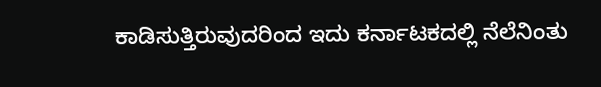ಕಾಡಿಸುತ್ತಿರುವುದರಿಂದ ಇದು ಕರ್ನಾಟಕದಲ್ಲಿ ನೆಲೆನಿಂತು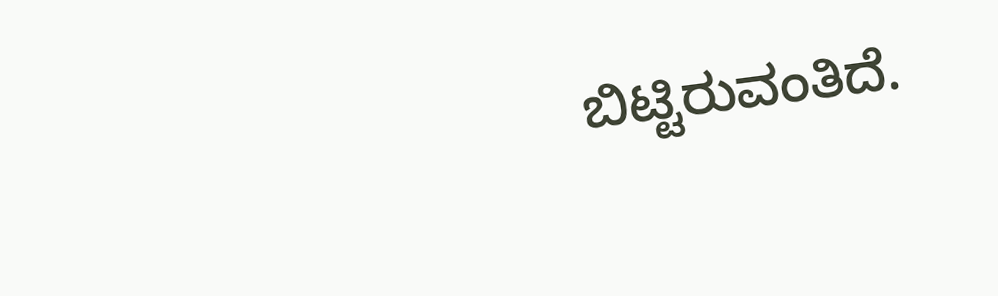ಬಿಟ್ಟಿರುವಂತಿದೆ.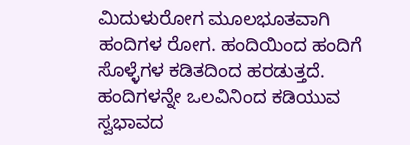ಮಿದುಳುರೋಗ ಮೂಲಭೂತವಾಗಿ ಹಂದಿಗಳ ರೋಗ. ಹಂದಿಯಿಂದ ಹಂದಿಗೆ ಸೊಳ್ಳೆಗಳ ಕಡಿತದಿಂದ ಹರಡುತ್ತದೆ. ಹಂದಿಗಳನ್ನೇ ಒಲವಿನಿಂದ ಕಡಿಯುವ ಸ್ವಭಾವದ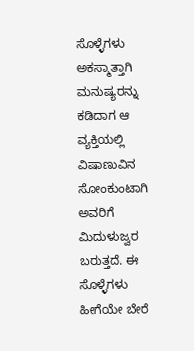ಸೊಳ್ಳೆಗಳು ಅಕಸ್ಮಾತ್ತಾಗಿ ಮನುಷ್ಯರನ್ನು ಕಡಿದಾಗ ಆ ವ್ಯಕ್ತಿಯಲ್ಲಿ ವಿಷಾಣುವಿನ ಸೋಂಕುಂಟಾಗಿ ಅವರಿಗೆ ಮಿದುಳುಜ್ವರ ಬರುತ್ತದೆ. ಈ ಸೊಳ್ಳೆಗಳು ಹೀಗೆಯೇ ಬೇರೆ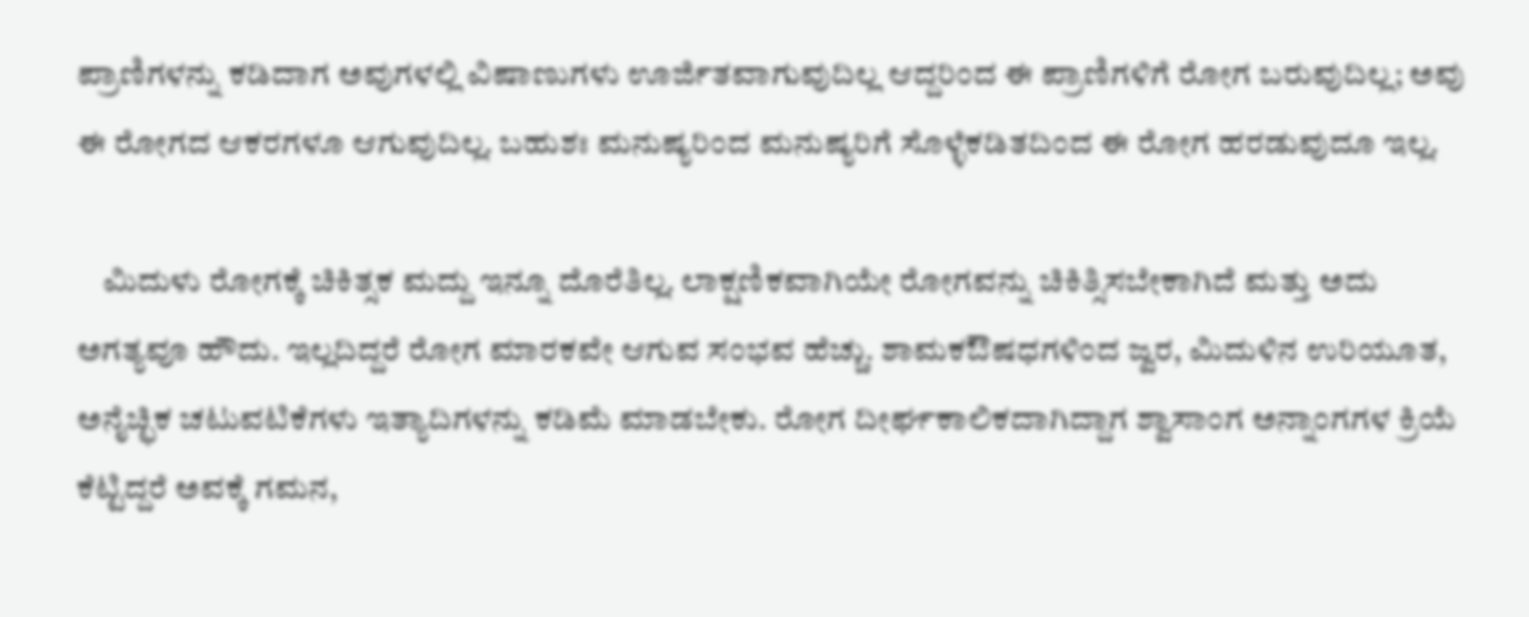ಪ್ರಾಣಿಗಳನ್ನು ಕಡಿದಾಗ ಅವುಗಳಲ್ಲಿ ವಿಷಾಣುಗಳು ಊರ್ಜಿತವಾಗುವುದಿಲ್ಲ ಆದ್ದರಿಂದ ಈ ಪ್ರಾಣಿಗಳಿಗೆ ರೋಗ ಬರುವುದಿಲ್ಲ; ಅವು ಈ ರೋಗದ ಆಕರಗಳೂ ಆಗುವುದಿಲ್ಲ. ಬಹುಶಃ ಮನುಷ್ಯರಿಂದ ಮನುಷ್ಯರಿಗೆ ಸೊಳ್ಳೆಕಡಿತದಿಂದ ಈ ರೋಗ ಹರಡುವುದೂ ಇಲ್ಲ.

    ಮಿದುಳು ರೋಗಕ್ಕೆ ಚಿಕಿತ್ಸಕ ಮದ್ದು ಇನ್ನೂ ದೊರೆತಿಲ್ಲ. ಲಾಕ್ಷಣಿಕವಾಗಿಯೇ ರೋಗವನ್ನು ಚಿಕಿತ್ಸಿಸಬೇಕಾಗಿದೆ ಮತ್ತು ಅದು ಅಗತ್ಯವೂ ಹೌದು. ಇಲ್ಲದಿದ್ದರೆ ರೋಗ ಮಾರಕವೇ ಆಗುವ ಸಂಭವ ಹೆಚ್ಚು. ಶಾಮಕಔಷಧಗಳಿಂದ ಜ್ವರ, ಮಿದುಳಿನ ಉರಿಯೂತ, ಅನೈಚ್ಛಿಕ ಚಟುವಟಿಕೆಗಳು ಇತ್ಯಾದಿಗಳನ್ನು ಕಡಿಮೆ ಮಾಡಬೇಕು. ರೋಗ ದೀರ್ಘಕಾಲಿಕದಾಗಿದ್ದಾಗ ಶ್ವಾಸಾಂಗ ಅನ್ನಾಂಗಗಳ ಕ್ರಿಯೆ ಕೆಟ್ಟಿದ್ದರೆ ಅವಕ್ಕೆ ಗಮನ,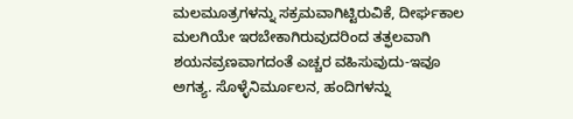ಮಲಮೂತ್ರಗಳನ್ನು ಸಕ್ರಮವಾಗಿಟ್ಟಿರುವಿಕೆ, ದೀರ್ಘಕಾಲ ಮಲಗಿಯೇ ಇರಬೇಕಾಗಿರುವುದರಿಂದ ತತ್ಫಲವಾಗಿ ಶಯನವ್ರಣವಾಗದಂತೆ ಎಚ್ಚರ ವಹಿಸುವುದು-ಇವೂ ಅಗತ್ಯ. ಸೊಳ್ಳೆನಿರ್ಮೂಲನ, ಹಂದಿಗಳನ್ನು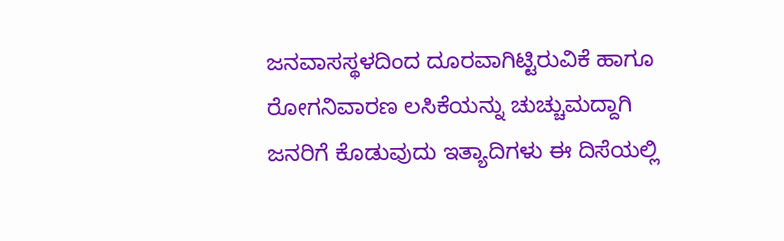ಜನವಾಸಸ್ಥಳದಿಂದ ದೂರವಾಗಿಟ್ಟಿರುವಿಕೆ ಹಾಗೂ ರೋಗನಿವಾರಣ ಲಸಿಕೆಯನ್ನು ಚುಚ್ಚುಮದ್ದಾಗಿ ಜನರಿಗೆ ಕೊಡುವುದು ಇತ್ಯಾದಿಗಳು ಈ ದಿಸೆಯಲ್ಲಿ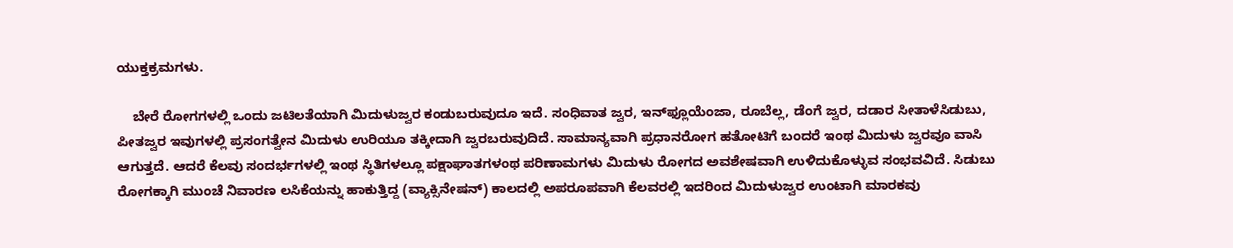ಯುಕ್ತಕ್ರಮಗಳು.

    ಬೇರೆ ರೋಗಗಳಲ್ಲಿ ಒಂದು ಜಟಿಲತೆಯಾಗಿ ಮಿದುಳುಜ್ವರ ಕಂಡುಬರುವುದೂ ಇದೆ. ಸಂಧಿವಾತ ಜ್ವರ, ಇನ್‍ಫ್ಲೂಯೆಂಜಾ, ರೂಬೆಲ್ಲ, ಡೆಂಗೆ ಜ್ವರ, ದಡಾರ ಸೀತಾಳೆಸಿಡುಬು, ಪೀತಜ್ವರ ಇವುಗಳಲ್ಲಿ ಪ್ರಸಂಗತ್ವೇನ ಮಿದುಳು ಉರಿಯೂ ತಕ್ಕೀದಾಗಿ ಜ್ವರಬರುವುದಿದೆ. ಸಾಮಾನ್ಯವಾಗಿ ಪ್ರಧಾನರೋಗ ಹತೋಟಿಗೆ ಬಂದರೆ ಇಂಥ ಮಿದುಳು ಜ್ವರವೂ ವಾಸಿ ಆಗುತ್ತದೆ. ಆದರೆ ಕೆಲವು ಸಂದರ್ಭಗಳಲ್ಲಿ ಇಂಥ ಸ್ಥಿತಿಗಳಲ್ಲೂ ಪಕ್ಷಾಘಾತಗಳಂಥ ಪರಿಣಾಮಗಳು ಮಿದುಳು ರೋಗದ ಅವಶೇಷವಾಗಿ ಉಳಿದುಕೊಳ್ಳುವ ಸಂಭವವಿದೆ. ಸಿಡುಬು ರೋಗಕ್ಕಾಗಿ ಮುಂಚೆ ನಿವಾರಣ ಲಸಿಕೆಯನ್ನು ಹಾಕುತ್ತಿದ್ದ (ವ್ಯಾಕ್ಸಿನೇಷನ್) ಕಾಲದಲ್ಲಿ ಅಪರೂಪವಾಗಿ ಕೆಲವರಲ್ಲಿ ಇದರಿಂದ ಮಿದುಳುಜ್ವರ ಉಂಟಾಗಿ ಮಾರಕವು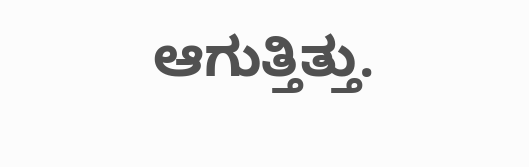ಆಗುತ್ತಿತ್ತು.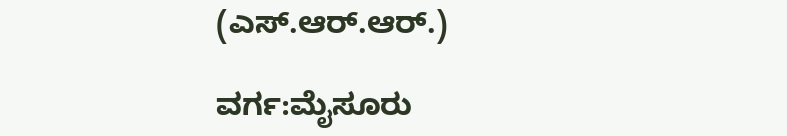(ಎಸ್.ಆರ್.ಆರ್.)

ವರ್ಗ:ಮೈಸೂರು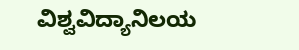ವಿಶ್ವವಿದ್ಯಾನಿಲಯ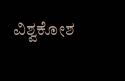ವಿಶ್ವಕೋಶ